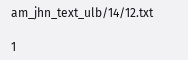am_jhn_text_ulb/14/12.txt

1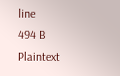line
494 B
Plaintext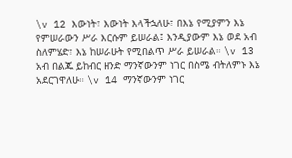\v 12 እውነት፣ እውነት እላችኋለሁ፣ በእኔ የሚያምን እኔ የምሠራውን ሥራ እርሱም ይሠራል፤ እንዲያውም እኔ ወደ አብ ስለምሄድ፣ እኔ ከሠራሁት የሚበልጥ ሥራ ይሠራል። \v 13 አብ በልጁ ይከብር ዘንድ ማንኛውንም ነገር በስሜ ብትለምኑ እኔ አደርገዋለሁ። \v 14 ማንኛውንም ነገር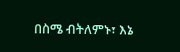በስሜ ብትለምኑ፣ እኔ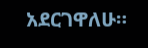አደርገዋለሁ።